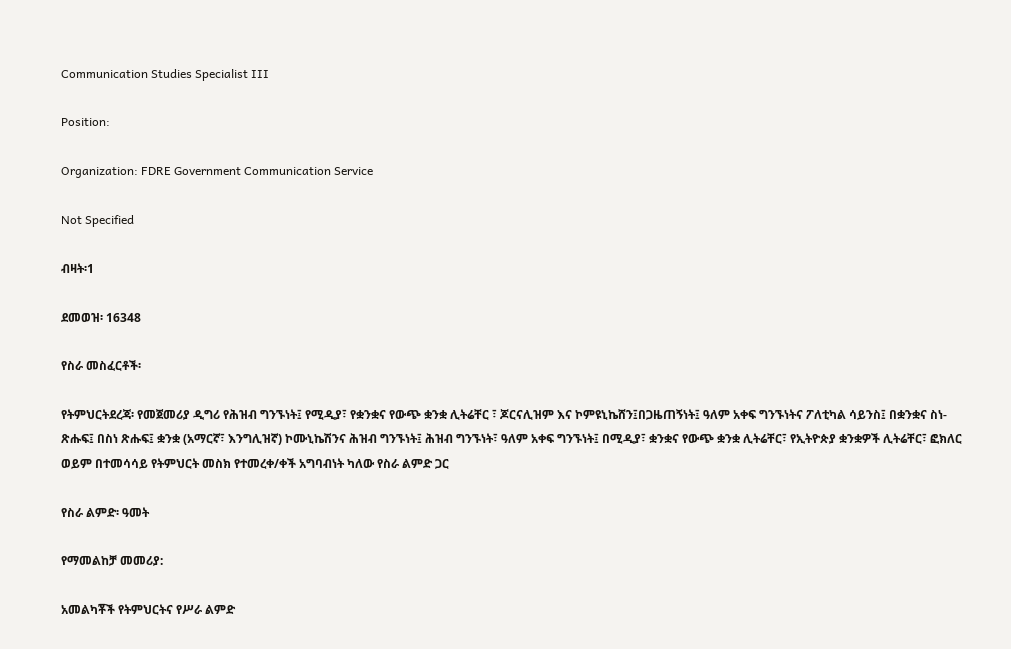Communication Studies Specialist III

Position:

Organization: FDRE Government Communication Service

Not Specified

ብዛት፡1

ደመወዝ፡ 16348

የስራ መስፈርቶች፡

የትምህርትደረጃ፡ የመጀመሪያ ዲግሪ የሕዝብ ግንኙነት፤ የሚዲያ፣ የቋንቋና የውጭ ቋንቋ ሊትሬቸር ፣ ጆርናሊዝም እና ኮምዩኒኬሸን፤በጋዜጠኝነት፤ ዓለም አቀፍ ግንኙነትና ፖለቲካል ሳይንስ፤ በቋንቋና ስነ-ጽሑፍ፤ በስነ ጽሑፍ፤ ቋንቋ (አማርኛ፣ እንግሊዝኛ) ኮሙኒኬሽንና ሕዝብ ግንኙነት፤ ሕዝብ ግንኙነት፣ ዓለም አቀፍ ግንኙነት፤ በሚዲያ፣ ቋንቋና የውጭ ቋንቋ ሊትሬቸር፣ የኢትዮጵያ ቋንቋዎች ሊትሬቸር፣ ፎክለር ወይም በተመሳሳይ የትምህርት መስክ የተመረቀ/ቀች አግባብነት ካለው የስራ ልምድ ጋር

የስራ ልምድ፡ ዓመት

የማመልከቻ መመሪያ:

አመልካቾች የትምህርትና የሥራ ልምድ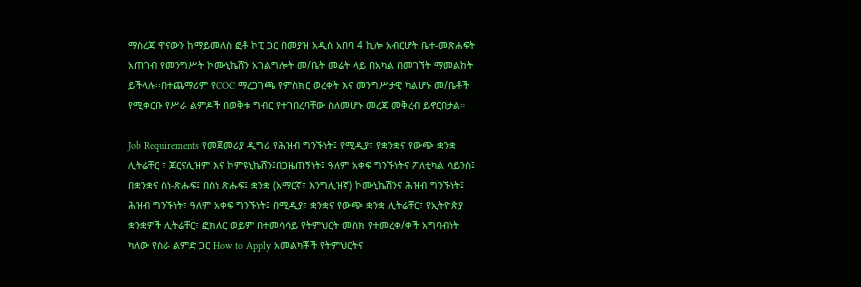ማስረጃ ዋናውን ከማይመለስ ፎቶ ኮፒ ጋር በመያዝ አዲስ አበባ 4 ኪሎ አብርሆት ቤተ-መጽሐፍት አጠገብ የመንግሥት ኮሙኒኬሸን አገልግሎት መ/ቤት መሬት ላይ በአካል በመገኘት ማመልከት ይችላሉ፡፡በተጨማሪም የCOC ማረጋገጫ የምስክር ወረቀት እና መንግሥታዊ ካልሆኑ መ/ቤቶች የሚቀርቡ የሥራ ልምዶች በወቅቱ ግብር የተገበረባቸው ስለመሆኑ መረጃ መቅረብ ይኖርበታል።

Job Requirements የመጀመሪያ ዲግሪ የሕዝብ ግንኙነት፤ የሚዲያ፣ የቋንቋና የውጭ ቋንቋ ሊትሬቸር ፣ ጆርናሊዝም እና ኮምዩኒኬሸን፤በጋዜጠኝነት፤ ዓለም አቀፍ ግንኙነትና ፖለቲካል ሳይንስ፤ በቋንቋና ስነ-ጽሑፍ፤ በስነ ጽሑፍ፤ ቋንቋ (አማርኛ፣ እንግሊዝኛ) ኮሙኒኬሽንና ሕዝብ ግንኙነት፤ ሕዝብ ግንኙነት፣ ዓለም አቀፍ ግንኙነት፤ በሚዲያ፣ ቋንቋና የውጭ ቋንቋ ሊትሬቸር፣ የኢትዮጵያ ቋንቋዎች ሊትሬቸር፣ ፎክለር ወይም በተመሳሳይ የትምህርት መስክ የተመረቀ/ቀች አግባብነት ካለው የስራ ልምድ ጋር How to Apply አመልካቾች የትምህርትና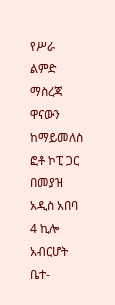የሥራ ልምድ ማስረጃ ዋናውን ከማይመለስ ፎቶ ኮፒ ጋር በመያዝ አዲስ አበባ 4 ኪሎ አብርሆት ቤተ-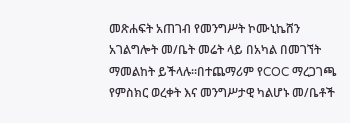መጽሐፍት አጠገብ የመንግሥት ኮሙኒኬሸን አገልግሎት መ/ቤት መሬት ላይ በአካል በመገኘት ማመልከት ይችላሉ፡፡በተጨማሪም የCOC ማረጋገጫ የምስክር ወረቀት እና መንግሥታዊ ካልሆኑ መ/ቤቶች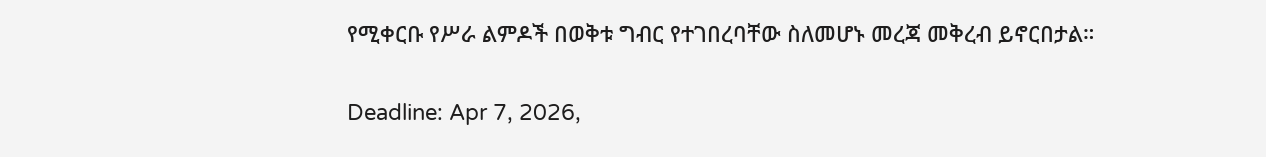የሚቀርቡ የሥራ ልምዶች በወቅቱ ግብር የተገበረባቸው ስለመሆኑ መረጃ መቅረብ ይኖርበታል።

Deadline: Apr 7, 2026,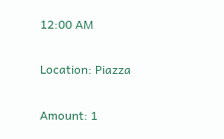12:00 AM

Location: Piazza

Amount: 1